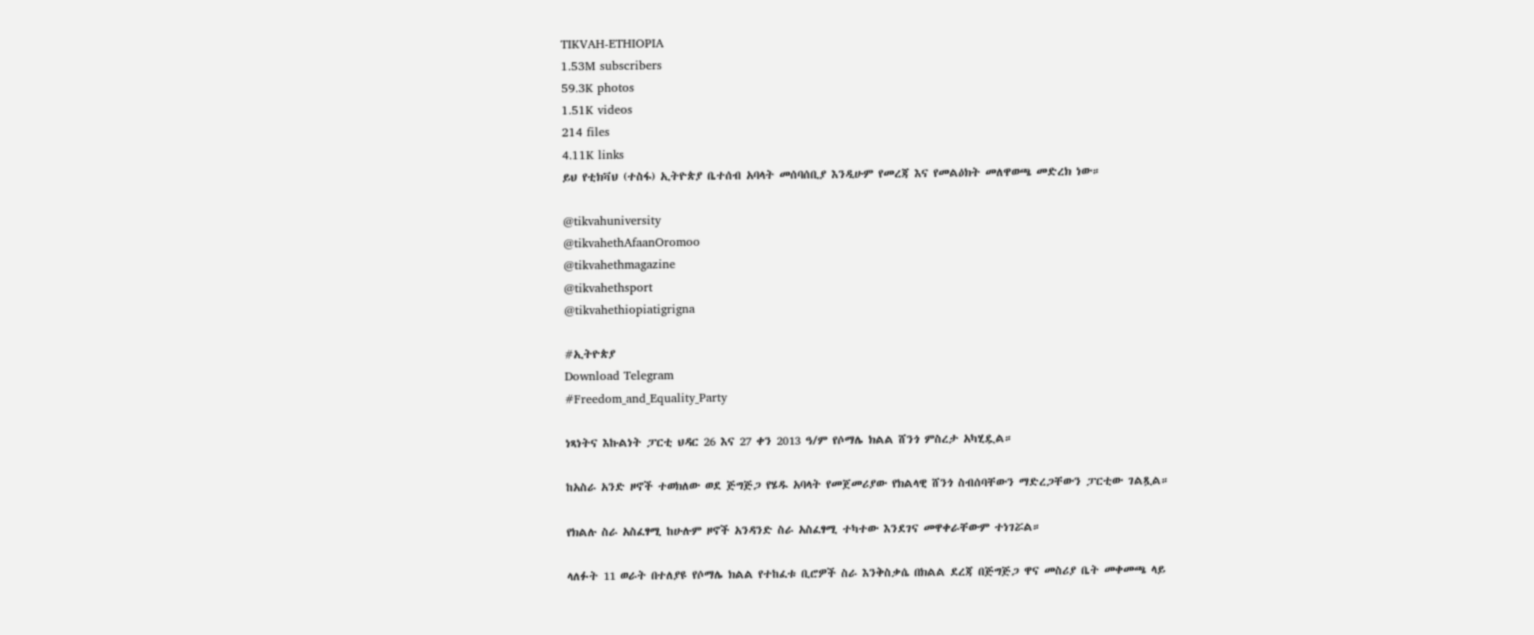TIKVAH-ETHIOPIA
1.53M subscribers
59.3K photos
1.51K videos
214 files
4.11K links
ይህ የቲክቫህ (ተስፋ) ኢትዮጵያ ቤተሰብ አባላት መሰባሰቢያ እንዲሁም የመረጃ እና የመልዕክት መለዋወጫ መድረክ ነው።

@tikvahuniversity
@tikvahethAfaanOromoo
@tikvahethmagazine
@tikvahethsport
@tikvahethiopiatigrigna

#ኢትዮጵያ
Download Telegram
#Freedom_and_Equality_Party

ነጻነትና እኩልነት ፓርቲ ህዳር 26 እና 27 ቀን 2013 ዓ/ም የሶማሌ ክልል ሸንጎ ምስረታ አካሂዷል።

ከአስራ አንድ ዞኖች ተወክለው ወደ ጅግጅጋ የሄዱ አባላት የመጀመሪያው የክልላዊ ሸንጎ ስብሰባቸውን ማድረጋቸውን ፓርቲው ገልጿል።

የክልሉ ስራ አስፈፃሚ ከሁሉም ዞኖች አንዳንድ ስራ አስፈፃሚ ተካተው እንደገና መዋቀራቸውም ተነገሯል።

ላለፉት 11 ወራት በተለያዩ የሶማሌ ክልል የተከፈቱ ቢሮዎች ስራ እንቅስቃሴ በክልል ደረጃ በጅግጅጋ ዋና መስሪያ ቤት መቀመጫ ላይ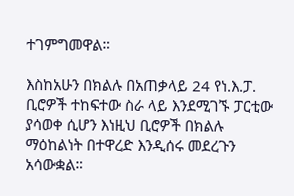ተገምግመዋል።

እስከአሁን በክልሉ በአጠቃላይ 24 የነ.እ.ፓ. ቢሮዎች ተከፍተው ስራ ላይ እንደሚገኙ ፓርቲው ያሳወቀ ሲሆን እነዚህ ቢሮዎች በክልሉ ማዕከልነት በተዋረድ እንዲሰሩ መደረጉን አሳውቋል።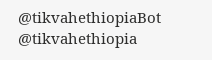@tikvahethiopiaBot @tikvahethiopia